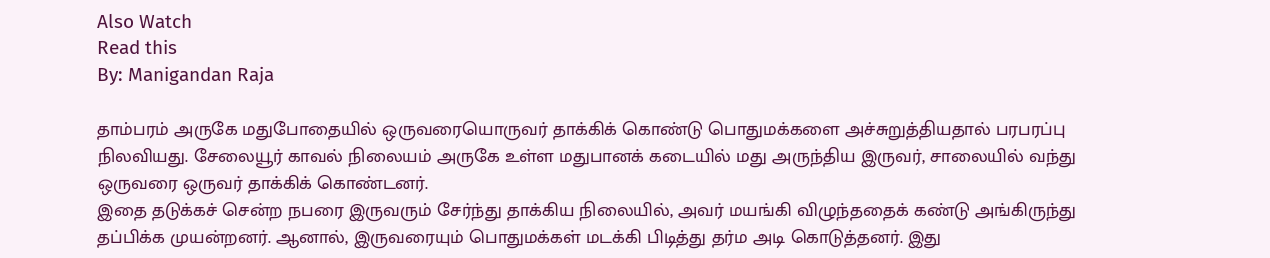Also Watch
Read this
By: Manigandan Raja

தாம்பரம் அருகே மதுபோதையில் ஒருவரையொருவர் தாக்கிக் கொண்டு பொதுமக்களை அச்சுறுத்தியதால் பரபரப்பு நிலவியது. சேலையூர் காவல் நிலையம் அருகே உள்ள மதுபானக் கடையில் மது அருந்திய இருவர், சாலையில் வந்து ஒருவரை ஒருவர் தாக்கிக் கொண்டனர்.
இதை தடுக்கச் சென்ற நபரை இருவரும் சேர்ந்து தாக்கிய நிலையில், அவர் மயங்கி விழுந்ததைக் கண்டு அங்கிருந்து தப்பிக்க முயன்றனர். ஆனால், இருவரையும் பொதுமக்கள் மடக்கி பிடித்து தர்ம அடி கொடுத்தனர். இது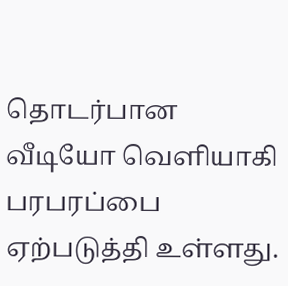தொடர்பான வீடியோ வெளியாகி பரபரப்பை ஏற்படுத்தி உள்ளது.